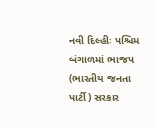નવી દિલ્હીઃ પશ્ચિમ બંગાળમાં ભાજપ (ભારતીય જનતા પાર્ટી) સરકાર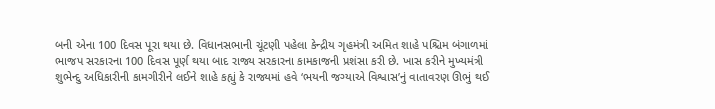બની એના 100 દિવસ પૂરા થયા છે. વિધાનસભાની ચૂંટણી પહેલા કેન્દ્રીય ગૃહમંત્રી અમિત શાહે પશ્ચિમ બંગાળમાં ભાજપ સરકારના 100 દિવસ પૂર્ણ થયા બાદ રાજ્ય સરકારના કામકાજની પ્રશંસા કરી છે. ખાસ કરીને મુખ્યમંત્રી શુભેન્દુ અધિકારીની કામગીરીને લઈને શાહે કહ્યું કે રાજ્યમાં હવે ‘ભયની જગ્યાએ વિશ્વાસ’નું વાતાવરણ ઊભું થઈ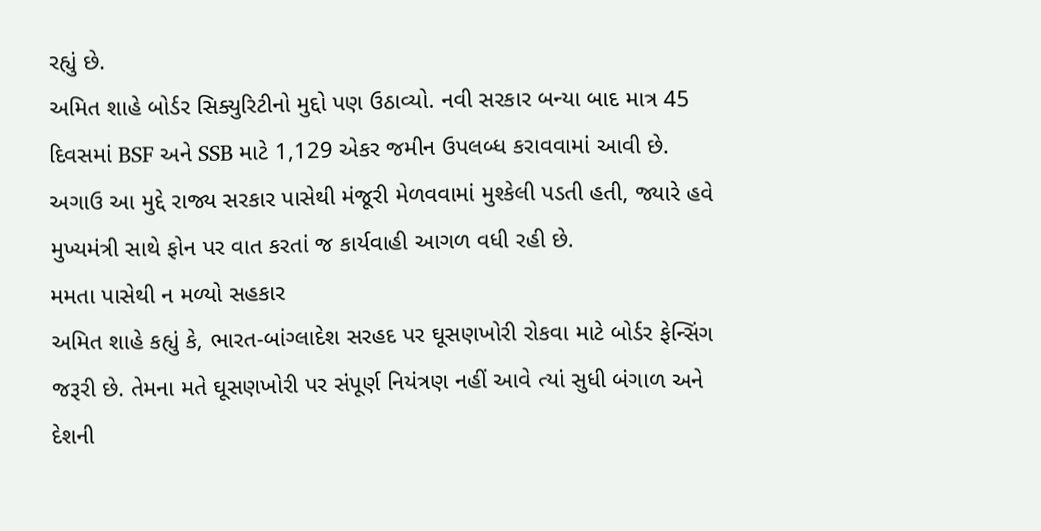રહ્યું છે.
અમિત શાહે બોર્ડર સિક્યુરિટીનો મુદ્દો પણ ઉઠાવ્યો. નવી સરકાર બન્યા બાદ માત્ર 45 દિવસમાં BSF અને SSB માટે 1,129 એકર જમીન ઉપલબ્ધ કરાવવામાં આવી છે. અગાઉ આ મુદ્દે રાજ્ય સરકાર પાસેથી મંજૂરી મેળવવામાં મુશ્કેલી પડતી હતી, જ્યારે હવે મુખ્યમંત્રી સાથે ફોન પર વાત કરતાં જ કાર્યવાહી આગળ વધી રહી છે.
મમતા પાસેથી ન મળ્યો સહકાર
અમિત શાહે કહ્યું કે, ભારત-બાંગ્લાદેશ સરહદ પર ઘૂસણખોરી રોકવા માટે બોર્ડર ફેન્સિંગ જરૂરી છે. તેમના મતે ઘૂસણખોરી પર સંપૂર્ણ નિયંત્રણ નહીં આવે ત્યાં સુધી બંગાળ અને દેશની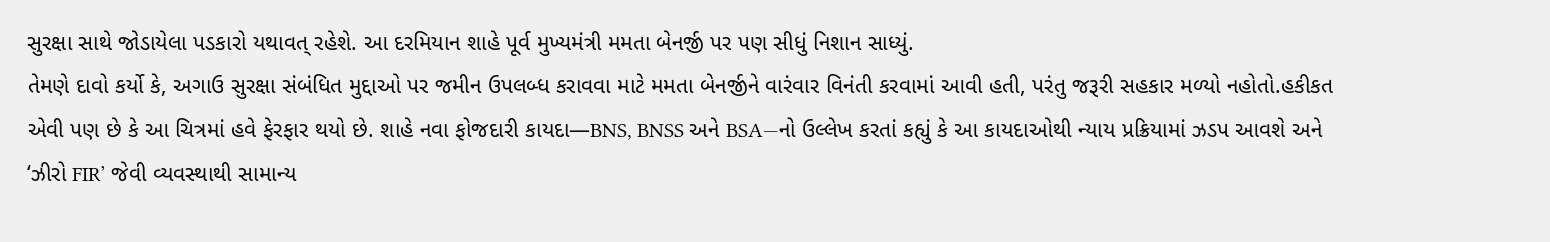સુરક્ષા સાથે જોડાયેલા પડકારો યથાવત્ રહેશે. આ દરમિયાન શાહે પૂર્વ મુખ્યમંત્રી મમતા બેનર્જી પર પણ સીધું નિશાન સાધ્યું.
તેમણે દાવો કર્યો કે, અગાઉ સુરક્ષા સંબંધિત મુદ્દાઓ પર જમીન ઉપલબ્ધ કરાવવા માટે મમતા બેનર્જીને વારંવાર વિનંતી કરવામાં આવી હતી, પરંતુ જરૂરી સહકાર મળ્યો નહોતો.હકીકત એવી પણ છે કે આ ચિત્રમાં હવે ફેરફાર થયો છે. શાહે નવા ફોજદારી કાયદા—BNS, BNSS અને BSA—નો ઉલ્લેખ કરતાં કહ્યું કે આ કાયદાઓથી ન્યાય પ્રક્રિયામાં ઝડપ આવશે અને ‘ઝીરો FIR’ જેવી વ્યવસ્થાથી સામાન્ય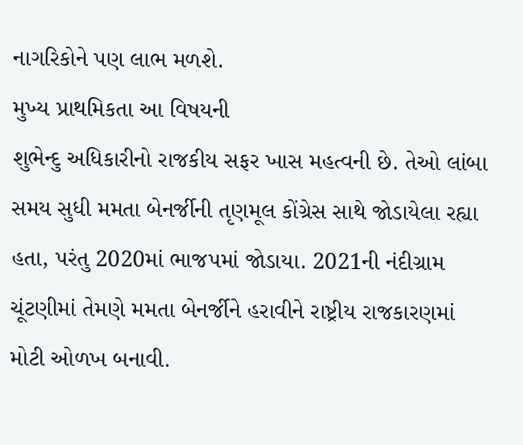નાગરિકોને પણ લાભ મળશે.
મુખ્ય પ્રાથમિકતા આ વિષયની
શુભેન્દુ અધિકારીનો રાજકીય સફર ખાસ મહત્વની છે. તેઓ લાંબા સમય સુધી મમતા બેનર્જીની તૃણમૂલ કોંગ્રેસ સાથે જોડાયેલા રહ્યા હતા, પરંતુ 2020માં ભાજપમાં જોડાયા. 2021ની નંદીગ્રામ ચૂંટણીમાં તેમણે મમતા બેનર્જીને હરાવીને રાષ્ટ્રીય રાજકારણમાં મોટી ઓળખ બનાવી.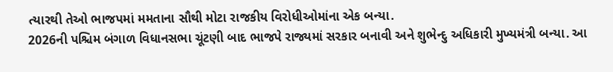ત્યારથી તેઓ ભાજપમાં મમતાના સૌથી મોટા રાજકીય વિરોધીઓમાંના એક બન્યા.
2026ની પશ્ચિમ બંગાળ વિધાનસભા ચૂંટણી બાદ ભાજપે રાજ્યમાં સરકાર બનાવી અને શુભેન્દુ અધિકારી મુખ્યમંત્રી બન્યા. આ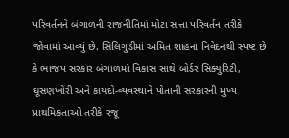પરિવર્તનને બંગાળની રાજનીતિમાં મોટા સત્તા પરિવર્તન તરીકે જોવામાં આવ્યું છે. સિલિગુડીમાં અમિત શાહના નિવેદનથી સ્પષ્ટ છે કે ભાજપ સરકાર બંગાળમાં વિકાસ સાથે બોર્ડર સિક્યુરિટી, ઘૂસણખોરી અને કાયદો-વ્યવસ્થાને પોતાની સરકારની મુખ્ય પ્રાથમિકતાઓ તરીકે રજૂ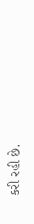કરી રહી છે.